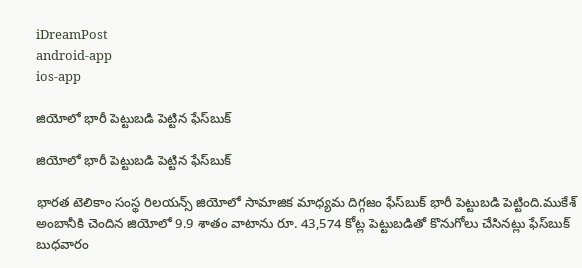iDreamPost
android-app
ios-app

జియోలో భారీ పెట్టుబడి పెట్టిన ఫేస్‌బుక్‌

జియోలో భారీ పెట్టుబడి పెట్టిన ఫేస్‌బుక్‌

భారత టెలికాం సంస్థ రిలయన్స్‌ జియోలో సామాజిక మాధ్యమ దిగ్గజం ఫేస్‌బుక్‌ భారీ పెట్టుబడి పెట్టింది.ముకేశ్ అంబానీకి చెందిన జియోలో 9.9 శాతం వాటాను రూ. 43,574 కోట్ల పెట్టుబడితో కొనుగోలు చేసినట్లు ఫేస్‌బుక్‌ బుధవారం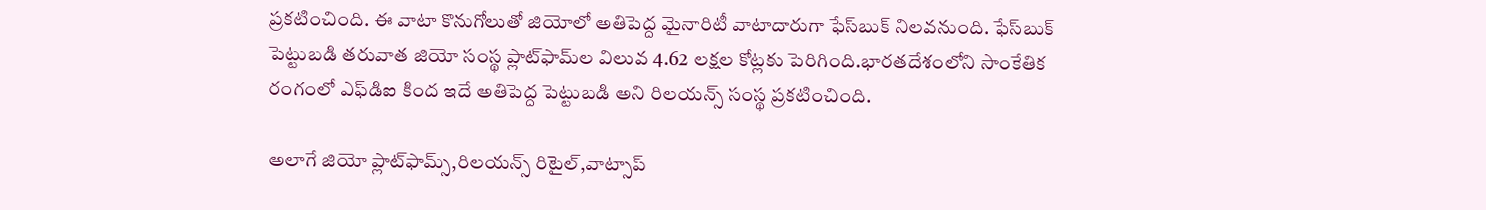ప్రకటించింది. ఈ వాటా కొనుగోలుతో జియోలో అతిపెద్ద మైనారిటీ వాటాదారుగా ఫేస్‌బుక్‌ నిలవనుంది. ఫేస్‌బుక్ పెట్టుబడి తరువాత జియో సంస్థ ప్లాట్‌ఫామ్‌ల విలువ 4.62 లక్షల కోట్లకు పెరిగింది.భారతదేశంలోని సాంకేతిక రంగంలో ఎఫ్‌డిఐ కింద ఇదే అతిపెద్ద పెట్టుబడి అని రిలయన్స్ సంస్థ ప్రకటించింది.

అలాగే జియో ప్లాట్‌ఫామ్స్,రిలయన్స్ రిటైల్,వాట్సాప్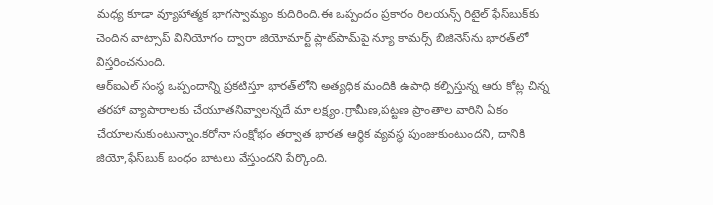మధ్య కూడా వ్యూహాత్మక భాగస్వామ్యం కుదిరింది.ఈ ఒప్పందం ప్రకారం రిలయన్స్ రిటైల్ ఫేస్‌బుక్‌కు చెందిన వాట్సాప్ వినియోగం ద్వారా జియోమార్ట్ ప్లాట్‌పామ్‌పై న్యూ కామర్స్ బిజినెస్‌ను భారత్‌లో విస్తరించనుంది.
ఆర్ఐఎల్‌ సంస్థ ఒప్పందాన్ని ప్రకటిస్తూ భారత్‌లోని అత్యధిక మందికి ఉపాధి కల్పిస్తున్న ఆరు కోట్ల చిన్న తరహా వ్యాపారాలకు చేయూతనివ్వాలన్నదే మా లక్ష్యం.గ్రామీణ,పట్టణ ప్రాంతాల వారిని ఏకం చేయాలనుకుంటున్నాం.కరోనా సంక్షోభం తర్వాత భారత ఆర్థిక వ్యవస్థ పుంజుకుంటుందని, దానికి జియో,ఫేస్‌బుక్ బంధం బాటలు వేస్తుందని పేర్కొంది.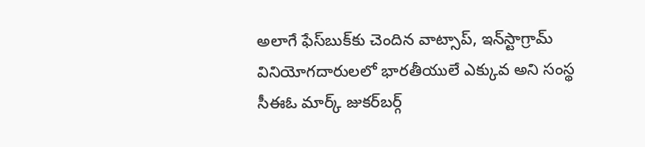అలాగే ఫేస్‌బుక్‌కు చెందిన వాట్సాప్‌, ఇన్‌స్టాగ్రామ్‌ వినియోగదారులలో భారతీయులే ఎక్కువ అని సంస్థ సీఈఓ మార్క్‌ జుకర్‌బర్గ్‌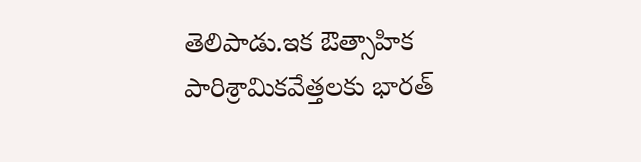తెలిపాడు.ఇక ఔత్సాహిక పారిశ్రామికవేత్తలకు భారత్‌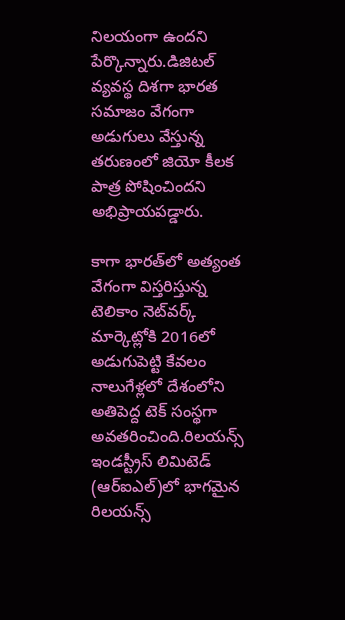నిలయంగా ఉందని పేర్కొన్నారు.డిజిటల్‌ వ్యవస్థ దిశగా భారత సమాజం వేగంగా అడుగులు వేస్తున్న తరుణంలో జియో కీలక పాత్ర పోషించిందని అభిప్రాయపడ్డారు.

కాగా భారత్‌లో అత్యంత వేగంగా విస్తరిస్తున్న టెలికాం నెట్‌వర్క్‌ మార్కెట్లోకి 2016లో అడుగుపెట్టి కేవలం నాలుగేళ్లలో దేశంలోని అతిపెద్ద టెక్ సంస్థగా అవతరించింది.రిలయన్స్‌ ఇండస్ట్రీస్‌ లిమిటెడ్‌ (ఆర్ఐఎల్‌)లో భాగమైన రిలయన్స్‌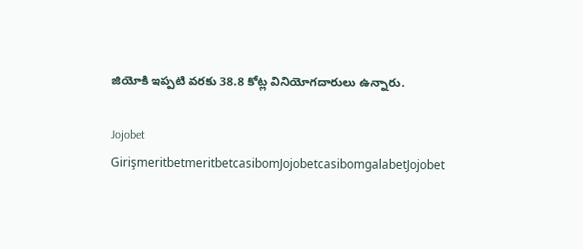జియోకి ఇప్పటి వరకు 38.8 కోట్ల వినియోగదారులు ఉన్నారు.

Jojobet GirişmeritbetmeritbetcasibomJojobetcasibomgalabetJojobet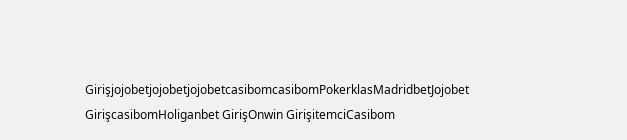GirişjojobetjojobetjojobetcasibomcasibomPokerklasMadridbetJojobet GirişcasibomHoliganbet GirişOnwin GirişitemciCasibom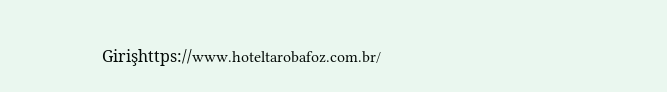Girişhttps://www.hoteltarobafoz.com.br/